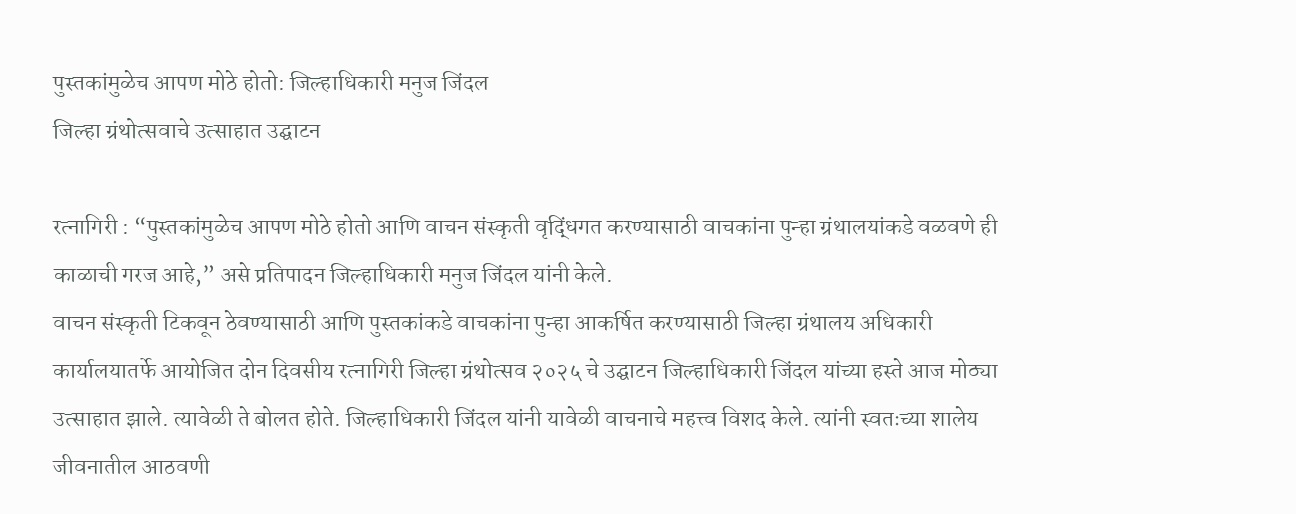पुस्तकांमुळेच आपण मोठे होतो: जिल्हाधिकारी मनुज जिंदल
जिल्हा ग्रंथोत्सवाचे उत्साहात उद्घाटन

रत्नागिरी : “पुस्तकांमुळेच आपण मोठे होतो आणि वाचन संस्कृती वृद्धिंगत करण्यासाठी वाचकांना पुन्हा ग्रंथालयांकडे वळवणे ही काळाची गरज आहे,” असे प्रतिपादन जिल्हाधिकारी मनुज जिंदल यांनी केले.
वाचन संस्कृती टिकवून ठेवण्यासाठी आणि पुस्तकांकडे वाचकांना पुन्हा आकर्षित करण्यासाठी जिल्हा ग्रंथालय अधिकारी कार्यालयातर्फे आयोजित दोन दिवसीय रत्नागिरी जिल्हा ग्रंथोत्सव २०२५ चे उद्घाटन जिल्हाधिकारी जिंदल यांच्या हस्ते आज मोठ्या उत्साहात झाले. त्यावेळी ते बोलत होते. जिल्हाधिकारी जिंदल यांनी यावेळी वाचनाचे महत्त्व विशद केले. त्यांनी स्वतःच्या शालेय जीवनातील आठवणी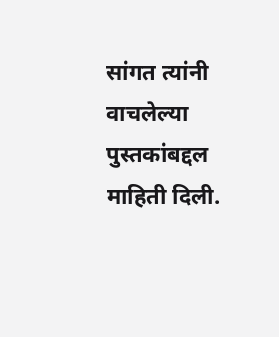सांगत त्यांनी वाचलेल्या पुस्तकांबद्दल माहिती दिली.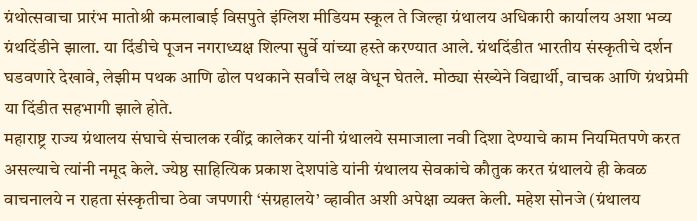ग्रंथोत्सवाचा प्रारंभ मातोश्री कमलाबाई विसपुते इंग्लिश मीडियम स्कूल ते जिल्हा ग्रंथालय अधिकारी कार्यालय अशा भव्य ग्रंथदिंडीने झाला. या दिंडीचे पूजन नगराध्यक्ष शिल्पा सुर्वे यांच्या हस्ते करण्यात आले. ग्रंथदिंडीत भारतीय संस्कृतीचे दर्शन घडवणारे देखावे, लेझीम पथक आणि ढोल पथकाने सर्वांचे लक्ष वेधून घेतले. मोठ्या संख्येने विद्यार्थी, वाचक आणि ग्रंथप्रेमी या दिंडीत सहभागी झाले होते.
महाराष्ट्र राज्य ग्रंथालय संघाचे संचालक रवींद्र कालेकर यांनी ग्रंथालये समाजाला नवी दिशा देण्याचे काम नियमितपणे करत असल्याचे त्यांनी नमूद केले. ज्येष्ठ साहित्यिक प्रकाश देशपांडे यांनी ग्रंथालय सेवकांचे कौतुक करत ग्रंथालये ही केवळ वाचनालये न राहता संस्कृतीचा ठेवा जपणारी ‘संग्रहालये’ व्हावीत अशी अपेक्षा व्यक्त केली. महेश सोनजे (ग्रंथालय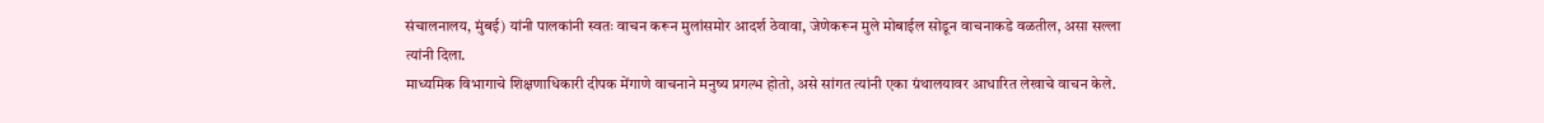संचालनालय, मुंबई) यांनी पालकांनी स्वतः वाचन करून मुलांसमोर आदर्श ठेवावा, जेणेकरून मुले मोबाईल सोडून वाचनाकडे वळतील, असा सल्ला त्यांनी दिला.
माध्यमिक विभागाचे शिक्षणाधिकारी दीपक मेंगाणे वाचनाने मनुष्य प्रगल्भ होतो, असे सांगत त्यांनी एका ग्रंथालयावर आधारित लेखाचे वाचन केले.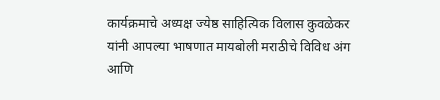कार्यक्रमाचे अध्यक्ष ज्येष्ठ साहित्यिक विलास कुवळेकर यांनी आपल्या भाषणात मायबोली मराठीचे विविध अंग आणि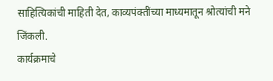साहित्यिकांची माहिती देत, काव्यपंक्तींच्या माध्यमातून श्रोत्यांची मने जिंकली.
कार्यक्रमाचे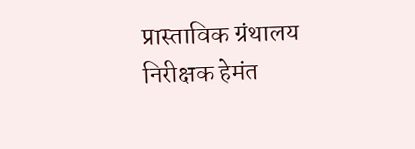प्रास्ताविक ग्रंथालय निरीक्षक हेमंत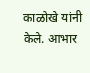काळोखे यांनी केले. आभार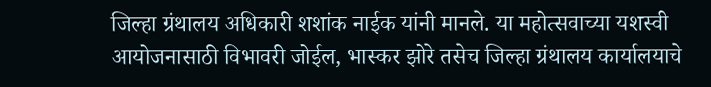जिल्हा ग्रंथालय अधिकारी शशांक नाईक यांनी मानले. या महोत्सवाच्या यशस्वी आयोजनासाठी विभावरी जोईल, भास्कर झोरे तसेच जिल्हा ग्रंथालय कार्यालयाचे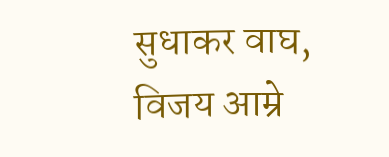सुधाकर वाघ, विजय आम्रे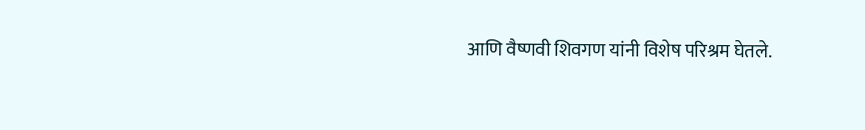आणि वैष्णवी शिवगण यांनी विशेष परिश्रम घेतले.